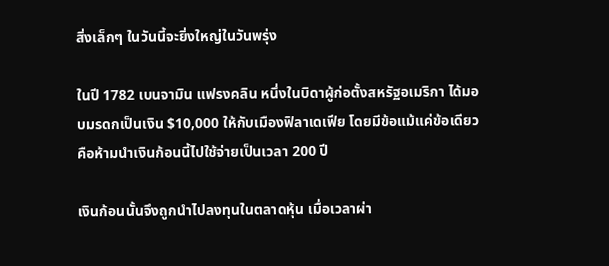สิ่งเล็กๆ ในวันนี้จะยิ่งใหญ่ในวันพรุ่ง

ในปี 1782 เบนจามิน แฟรงคลิน หนึ่งในบิดาผู้ก่อตั้งสหรัฐอเมริกา ได้มอบมรดกเป็นเงิน $10,000 ให้กับเมืองฟิลาเดเฟีย โดยมีข้อแม้แค่ข้อเดียว คือห้ามนำเงินก้อนนี้ไปใช้จ่ายเป็นเวลา 200 ปี

เงินก้อนนั้นจึงถูกนำไปลงทุนในตลาดหุ้น เมื่อเวลาผ่า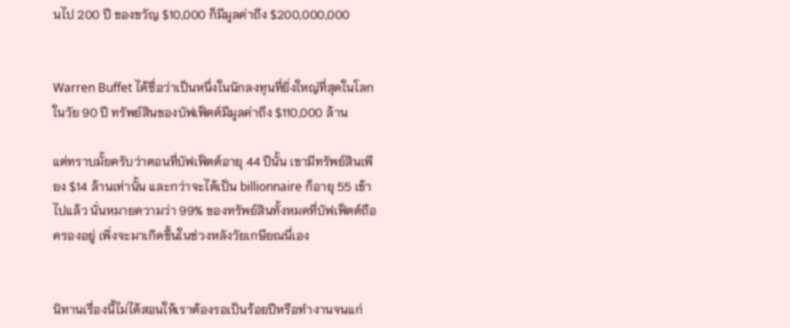นไป 200 ปี ของขวัญ $10,000 ก็มีมูลค่าถึง $200,000,000


Warren Buffet ได้ชื่อว่าเป็นหนึ่งในนักลงทุนที่ยิ่งใหญ่ที่สุดในโลก ในวัย 90 ปี ทรัพย์สินของบัฟเฟ็ตต์มีมูลค่าถึง $110,000 ล้าน

แต่ทราบมั้ยครับว่าตอนที่บัฟเฟ็ตต์อายุ 44 ปีนั้น เขามีทรัพย์สินเพียง $14 ล้านเท่านั้น และกว่าจะได้เป็น billionnaire ก็อายุ 55 เข้าไปแล้ว นั่นหมายความว่า 99% ของทรัพย์สินทั้งหมดที่บัฟเฟ็ตต์ถือครองอยู่ เพิ่งจะมาเกิดขึ้นในช่วงหลังวัยเกษียณนี่เอง


นิทานเรื่องนี้ไม่ได้สอนให้เราต้องรอเป็นร้อยปีหรือทำงานจนแก่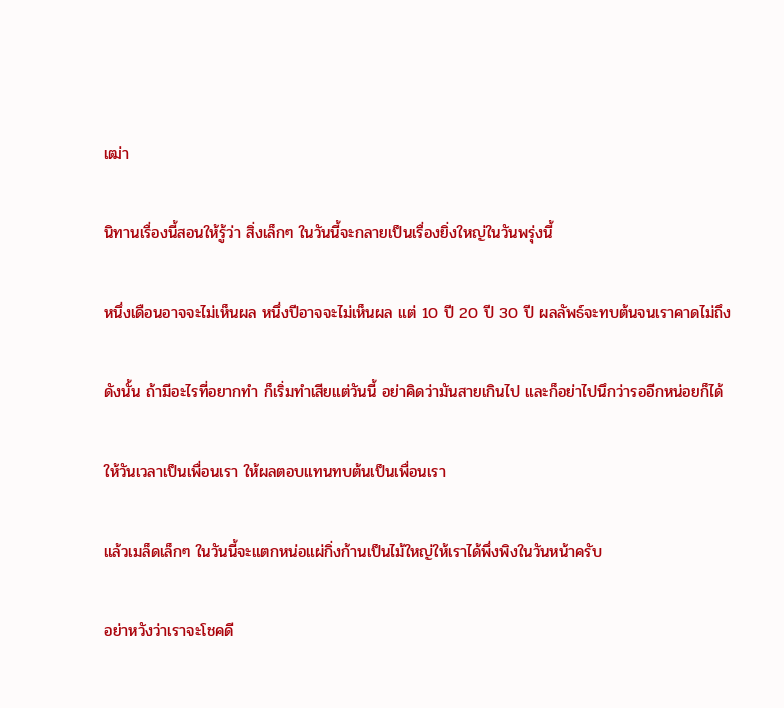เฒ่า

นิทานเรื่องนี้สอนให้รู้ว่า สิ่งเล็กๆ ในวันนี้จะกลายเป็นเรื่องยิ่งใหญ่ในวันพรุ่งนี้

หนึ่งเดือนอาจจะไม่เห็นผล หนึ่งปีอาจจะไม่เห็นผล แต่ 10 ปี 20 ปี 30 ปี ผลลัพธ์จะทบต้นจนเราคาดไม่ถึง

ดังนั้น ถ้ามีอะไรที่อยากทำ ก็เริ่มทำเสียแต่วันนี้ อย่าคิดว่ามันสายเกินไป และก็อย่าไปนึกว่ารออีกหน่อยก็ได้

ให้วันเวลาเป็นเพื่อนเรา ให้ผลตอบแทนทบต้นเป็นเพื่อนเรา

แล้วเมล็ดเล็กๆ ในวันนี้จะแตกหน่อแผ่กิ่งก้านเป็นไม้ใหญ่ให้เราได้พึ่งพิงในวันหน้าครับ

อย่าหวังว่าเราจะโชคดี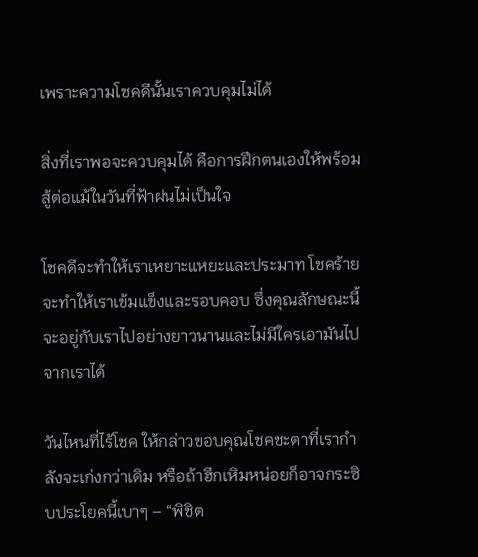เพราะความโชคดีนั้นเราควบคุมไม่ได้

สิ่งที่เราพอจะควบคุมได้ คือการฝึกตนเองให้พร้อมสู้ต่อแม้ในวันที่ฟ้าฝนไม่เป็นใจ

โชคดีจะทำให้เราเหยาะแหยะและประมาท โชคร้ายจะทำให้เราเข้มแข็งและรอบคอบ ซึ่งคุณลักษณะนี้จะอยู่กับเราไปอย่างยาวนานและไม่มีใครเอามันไปจากเราได้

วันไหนที่ไร้โชค ให้กล่าวขอบคุณโชคชะตาที่เรากำลังจะเก่งกว่าเดิม หรือถ้าฮึกเหิมหน่อยก็อาจกระซิบประโยคนี้เบาๆ – “พิชิต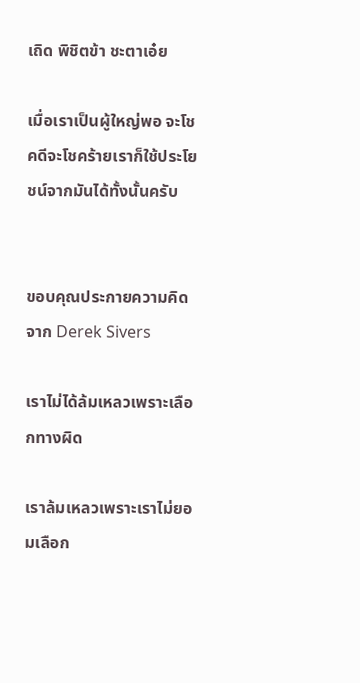เถิด พิชิตข้า ชะตาเอ๋ย

เมื่อเราเป็นผู้ใหญ่พอ จะโชคดีจะโชคร้ายเราก็ใช้ประโยชน์จากมันได้ทั้งนั้นครับ


ขอบคุณประกายความคิดจาก Derek Sivers

เราไม่ได้ล้มเหลวเพราะเลือกทางผิด

เราล้มเหลวเพราะเราไม่ยอมเลือก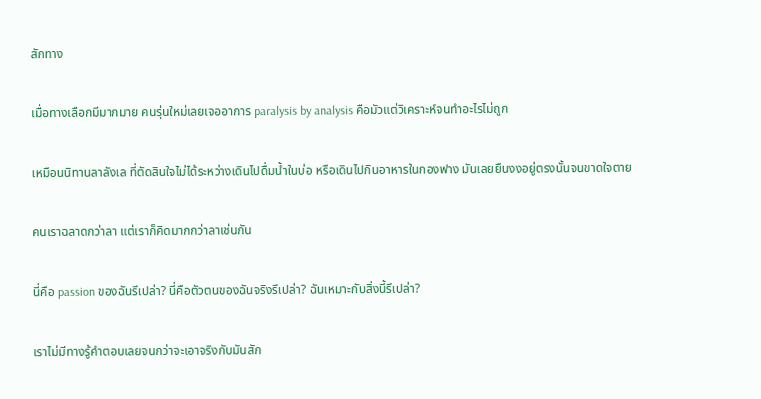สักทาง

เมื่อทางเลือกมีมากมาย คนรุ่นใหม่เลยเจออาการ paralysis by analysis คือมัวแต่วิเคราะห์จนทำอะไรไม่ถูก

เหมือนนิทานลาลังเล ที่ตัดสินใจไม่ได้ระหว่างเดินไปดื่มน้ำในบ่อ หรือเดินไปกินอาหารในกองฟาง มันเลยยืนงงอยู่ตรงนั้นจนขาดใจตาย

คนเราฉลาดกว่าลา แต่เราก็คิดมากกว่าลาเช่นกัน

นี่คือ passion ของฉันรึเปล่า? นี่คือตัวตนของฉันจริงรึเปล่า? ฉันเหมาะกับสิ่งนี้รึเปล่า?

เราไม่มีทางรู้คำตอบเลยจนกว่าจะเอาจริงกับมันสัก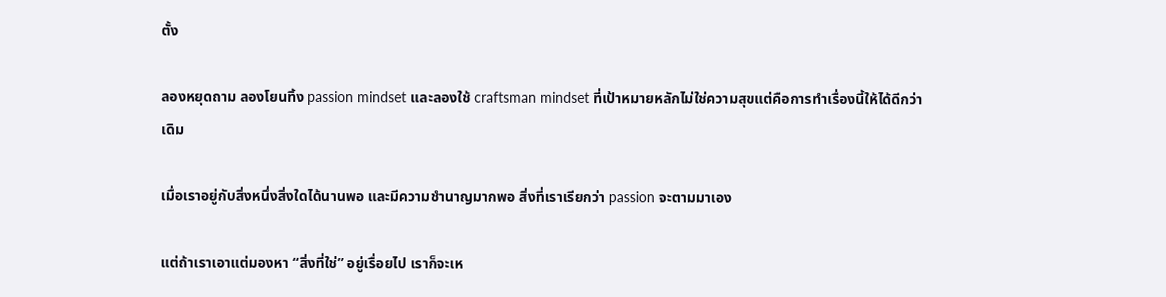ตั้ง

ลองหยุดถาม ลองโยนทิ้ง passion mindset และลองใช้ craftsman mindset ที่เป้าหมายหลักไม่ใช่ความสุขแต่คือการทำเรื่องนี้ให้ได้ดีกว่าเดิม

เมื่อเราอยู่กับสิ่งหนึ่งสิ่งใดได้นานพอ และมีความชำนาญมากพอ สิ่งที่เราเรียกว่า passion จะตามมาเอง

แต่ถ้าเราเอาแต่มองหา “สิ่งที่ใช่” อยู่เรื่อยไป เราก็จะเห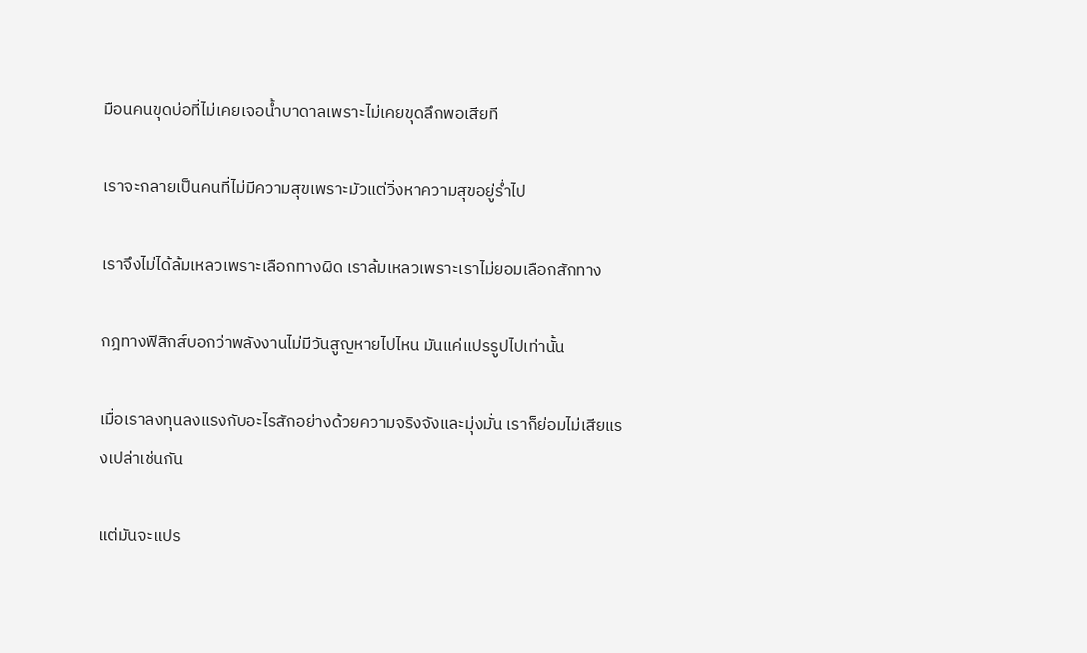มือนคนขุดบ่อที่ไม่เคยเจอน้ำบาดาลเพราะไม่เคยขุดลึกพอเสียที

เราจะกลายเป็นคนที่ไม่มีความสุขเพราะมัวแต่วิ่งหาความสุขอยู่ร่ำไป

เราจึงไม่ได้ล้มเหลวเพราะเลือกทางผิด เราล้มเหลวเพราะเราไม่ยอมเลือกสักทาง

กฎทางฟิสิกส์บอกว่าพลังงานไม่มีวันสูญหายไปไหน มันแค่แปรรูปไปเท่านั้น

เมื่อเราลงทุนลงแรงกับอะไรสักอย่างด้วยความจริงจังและมุ่งมั่น เราก็ย่อมไม่เสียแรงเปล่าเช่นกัน

แต่มันจะแปร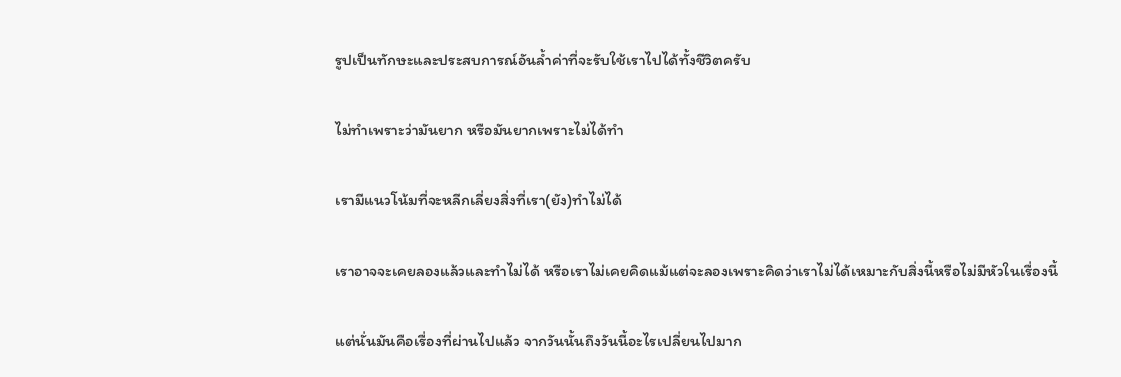รูปเป็นทักษะและประสบการณ์อันล้ำค่าที่จะรับใช้เราไปได้ทั้งชีวิตครับ

ไม่ทำเพราะว่ามันยาก หรือมันยากเพราะไม่ได้ทำ

เรามีแนวโน้มที่จะหลีกเลี่ยงสิ่งที่เรา(ยัง)ทำไม่ได้

เราอาจจะเคยลองแล้วและทำไม่ได้ หรือเราไม่เคยคิดแม้แต่จะลองเพราะคิดว่าเราไม่ได้เหมาะกับสิ่งนี้หรือไม่มีหัวในเรื่องนี้

แต่นั่นมันคือเรื่องที่ผ่านไปแล้ว จากวันนั้นถึงวันนี้อะไรเปลี่ยนไปมาก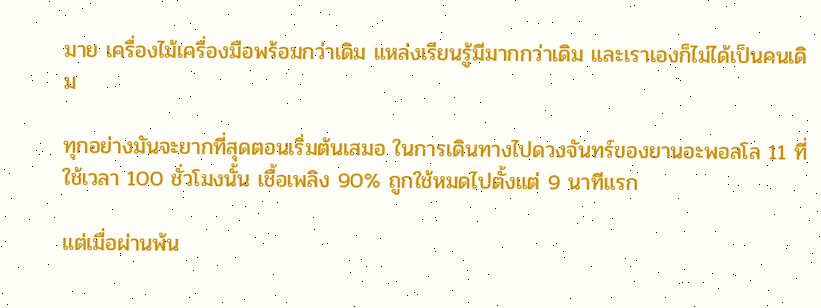มาย เครื่องไม้เครื่องมือพร้อมกว่าเดิม แหล่งเรียนรู้มีมากกว่าเดิม และเราเองก็ไม่ได้เป็นคนเดิม

ทุกอย่างมันจะยากที่สุดตอนเริ่มต้นเสมอ ในการเดินทางไปดวงจันทร์ของยานอะพอลโล 11 ที่ใช้เวลา 100 ชั่วโมงนั้น เชื้อเพลิง 90% ถูกใช้หมดไปตั้งแต่ 9 นาทีแรก

แต่เมื่อผ่านพ้น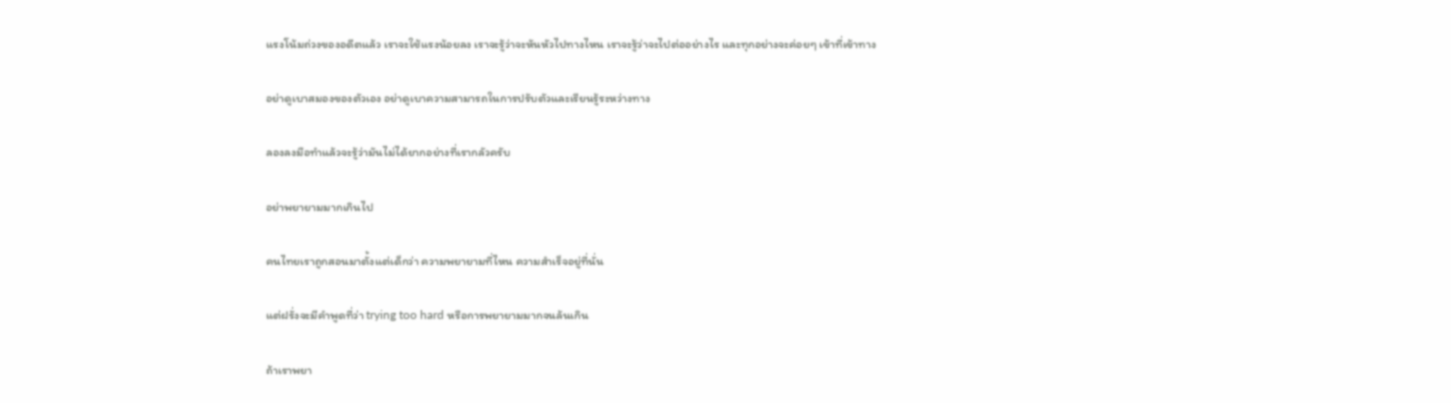แรงโน้มถ่วงของอดีตแล้ว เราจะใช้แรงน้อยลง เราจะรู้ว่าจะหันหัวไปทางไหน เราจะรู้ว่าจะไปต่ออย่างไร และทุกอย่างจะค่อยๆ เข้าที่เข้าทาง

อย่าดูเบาสมองของตัวเอง อย่าดูเบาความสามารถในการปรับตัวและเรียนรู้ระหว่างทาง

ลองลงมือทำแล้วจะรู้ว่ามันไม่ได้ยากอย่างที่เรากลัวครับ

อย่าพยายามมากเกินไป

คนไทยเราถูกสอนมาตั้งแต่เด็กว่า ความพยายามที่ไหน ความสำเร็จอยู่ที่นั่น

แต่ฝรั่งจะมีคำพูดที่ว่า trying too hard หรือการพยายามมากจนล้นเกิน

ถ้าเราพยา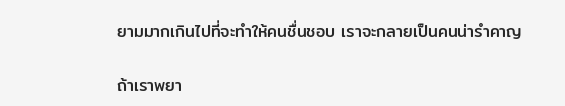ยามมากเกินไปที่จะทำให้คนชื่นชอบ เราจะกลายเป็นคนน่ารำคาญ

ถ้าเราพยา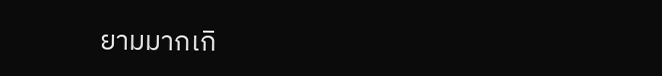ยามมากเกิ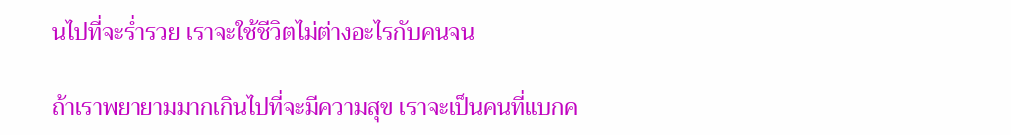นไปที่จะร่ำรวย เราจะใช้ชีวิตไม่ต่างอะไรกับคนจน

ถ้าเราพยายามมากเกินไปที่จะมีความสุข เราจะเป็นคนที่แบกค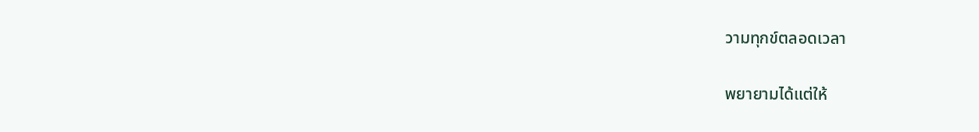วามทุกข์ตลอดเวลา

พยายามได้แต่ให้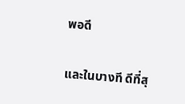พอดี

และในบางที ดีที่สุ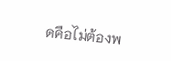ดคือไม่ต้องพ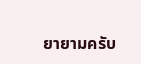ยายามครับ